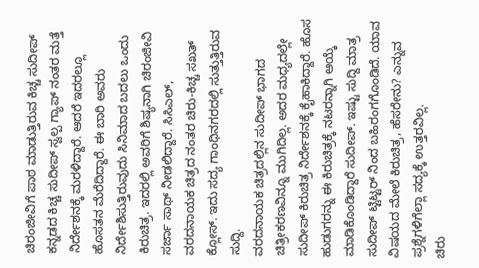ಚಿರಂಜೀವಿಗೆ ಪಾಠ ಮಾಡುತ್ತಿರುವ ಕಿಚ್ಚ ಸುದೀಪ್
ಕನ್ನಡದ ಕಿಚ್ಚ ಸುದೀಪ್ ಸ್ವಲ್ಪ ಗ್ಯಾಪ್ ನಂತರ ಮತ್ತೆ ನಿರ್ದೇಶನಕ್ಕೆ ಮರಳಿದ್ದಾರೆ. ಆದರೆ ಇದರಲ್ಲೂ ಹೊಸತನ ಮೆರೆದಿದ್ದಾರೆ. ಈ ಬಾರಿ ಅವರು ನಿರ್ದೇಶಿಸುತ್ತಿರುವುದು ಸಿನಿಮಾದ ಬದಲು ಒಂದು ಕಿರುಚಿತ್ರ. ಇದರಲ್ಲಿ ಅವರಿಗೆ ಶಿಷ್ಯನಾಗಿ ಚಿರಂಜೀವಿ ಸರ್ಜಾ ಸಾಥ್ ನೀಡಲಿದ್ದಾರೆ. ಸಿಸಿಎಲ್, ವರದನಾಯಕ ಚಿತ್ರದ ನಂತರ ಚಿರು-ಕಿಚ್ಚ ಸಖತ್ ಕ್ಲೋಸ್. ಇದು ಸದ್ಯ ಗಾಂಧಿನಗರದಲ್ಲಿ ಸುತ್ತುತ್ತಿರುವ ಸುದ್ದಿ.
ವರದನಾಯಕ ಚಿತ್ರದಲ್ಲಿನ ಸುದೀಪ್ ಭಾಗದ ಚಿತ್ರೀಕರಣವಿನ್ನೂ ಮುಗಿದಿಲ್ಲ. ಅದರ ಮಧ್ಯದಲ್ಲೇ ಸುದೀಪ್ ಕಿರುಚಿತ್ರ ನಿರ್ದೇಶನಕ್ಕೆ ಕೈಹಾಕಿದ್ದಾರೆ. ಹೊಸ ಹುಡುಗರನ್ನು ಈ ಕಿರುಚಿತ್ರಕ್ಕೆ ನಟರನ್ನಾಗಿ ಆಯ್ಕೆ ಮಾಡಿಕೊಂಡಿದ್ದಾರೆ ಸುದೀಪ್. ಇಷ್ಟು ಸುದ್ದಿ ಮಾತ್ರ ಸುದೀಪ್ ಟ್ಟಿಟ್ಟರ್ ನಿಂದ ಬಹಿರಂಗಗೊಂಡಿದೆ. ಯಾವ ವಿಷಯದ ಮೇಲೆ ಕಿರುಚಿತ್ರ, ಹೆಸರೇನು? ಎನ್ನುವ ಪ್ರಶ್ನೆಗಳಿಗೆಲ್ಲಾ ಸದ್ಯಕ್ಕೆ ಉತ್ತರವಿಲ್ಲ.
ಚಿರು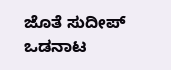ಜೊತೆ ಸುದೀಪ್ ಒಡನಾಟ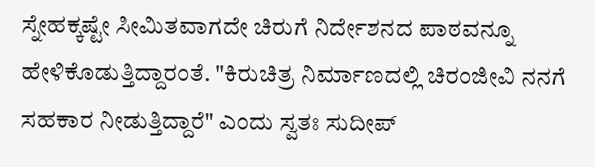ಸ್ನೇಹಕ್ಕಷ್ಟೇ ಸೀಮಿತವಾಗದೇ ಚಿರುಗೆ ನಿರ್ದೇಶನದ ಪಾಠವನ್ನೂ ಹೇಳಿಕೊಡುತ್ತಿದ್ದಾರಂತೆ. "ಕಿರುಚಿತ್ರ ನಿರ್ಮಾಣದಲ್ಲಿ ಚಿರಂಜೀವಿ ನನಗೆ ಸಹಕಾರ ನೀಡುತ್ತಿದ್ದಾರೆ" ಎಂದು ಸ್ವತಃ ಸುದೀಪ್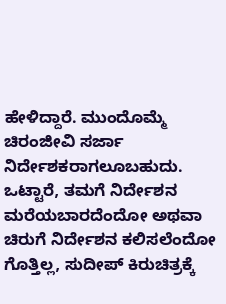ಹೇಳಿದ್ದಾರೆ. ಮುಂದೊಮ್ಮೆ ಚಿರಂಜೀವಿ ಸರ್ಜಾ ನಿರ್ದೇಶಕರಾಗಲೂಬಹುದು. ಒಟ್ಟಾರೆ, ತಮಗೆ ನಿರ್ದೇಶನ ಮರೆಯಬಾರದೆಂದೋ ಅಥವಾ ಚಿರುಗೆ ನಿರ್ದೇಶನ ಕಲಿಸಲೆಂದೋ ಗೊತ್ತಿಲ್ಲ, ಸುದೀಪ್ ಕಿರುಚಿತ್ರಕ್ಕೆ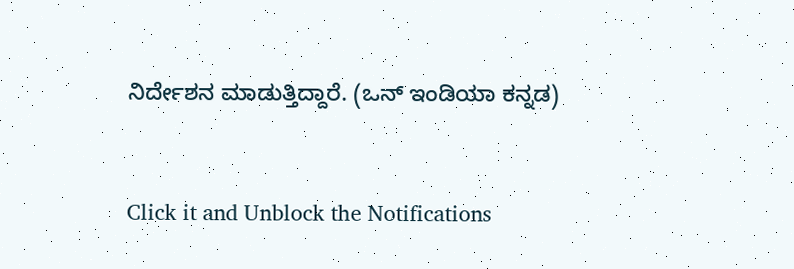ನಿರ್ದೇಶನ ಮಾಡುತ್ತಿದ್ದಾರೆ. (ಒನ್ ಇಂಡಿಯಾ ಕನ್ನಡ)


Click it and Unblock the Notifications